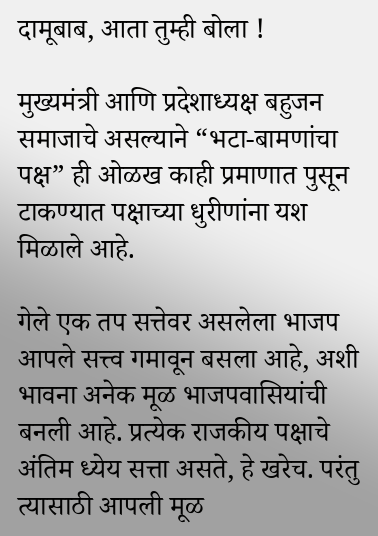दामूबाब, आता तुम्ही बोला !

मुख्यमंत्री आणि प्रदेशाध्यक्ष बहुजन समाजाचे असल्याने “भटा-बामणांचा पक्ष” ही ओळख काही प्रमाणात पुसून टाकण्यात पक्षाच्या धुरीणांना यश मिळाले आहे.

गेले एक तप सत्तेवर असलेला भाजप आपले सत्त्व गमावून बसला आहे, अशी भावना अनेक मूळ भाजपवासियांची बनली आहे. प्रत्येक राजकीय पक्षाचे अंतिम ध्येय सत्ता असते, हे खरेच. परंतु त्यासाठी आपली मूळ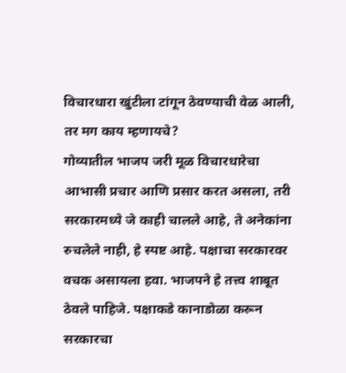विचारधारा खुंटीला टांगून ठेवण्याची वेळ आली, तर मग काय म्हणायचे?
गोव्यातील भाजप जरी मूळ विचारधारेचा आभासी प्रचार आणि प्रसार करत असला, तरी सरकारमध्ये जे काही चालले आहे, ते अनेकांना रुचलेले नाही, हे स्पष्ट आहे. पक्षाचा सरकारवर वचक असायला हवा. भाजपने हे तत्त्व शाबूत ठेवले पाहिजे. पक्षाकडे कानाडोळा करून सरकारचा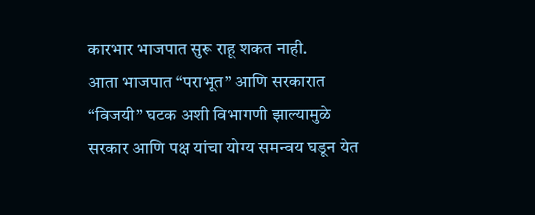कारभार भाजपात सुरू राहू शकत नाही.
आता भाजपात “पराभूत” आणि सरकारात “विजयी” घटक अशी विभागणी झाल्यामुळे सरकार आणि पक्ष यांचा योग्य समन्वय घडून येत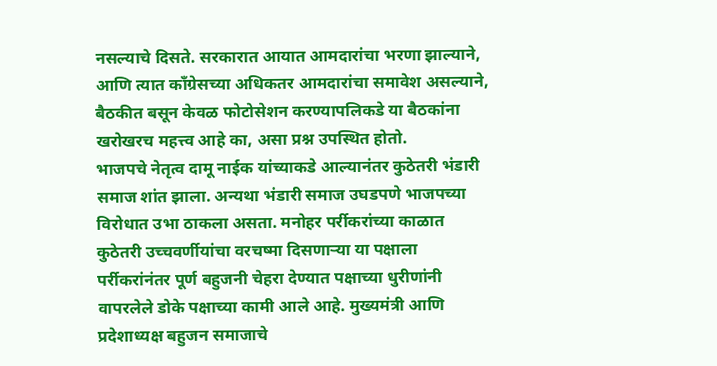नसल्याचे दिसते. सरकारात आयात आमदारांचा भरणा झाल्याने, आणि त्यात काँग्रेसच्या अधिकतर आमदारांचा समावेश असल्याने, बैठकीत बसून केवळ फोटोसेशन करण्यापलिकडे या बैठकांना खरोखरच महत्त्व आहे का, असा प्रश्न उपस्थित होतो.
भाजपचे नेतृत्व दामू नाईक यांच्याकडे आल्यानंतर कुठेतरी भंडारी समाज शांत झाला. अन्यथा भंडारी समाज उघडपणे भाजपच्या विरोधात उभा ठाकला असता. मनोहर पर्रीकरांच्या काळात कुठेतरी उच्चवर्णीयांचा वरचष्मा दिसणाऱ्या या पक्षाला पर्रीकरांनंतर पूर्ण बहुजनी चेहरा देण्यात पक्षाच्या धुरीणांनी वापरलेले डोके पक्षाच्या कामी आले आहे. मुख्यमंत्री आणि प्रदेशाध्यक्ष बहुजन समाजाचे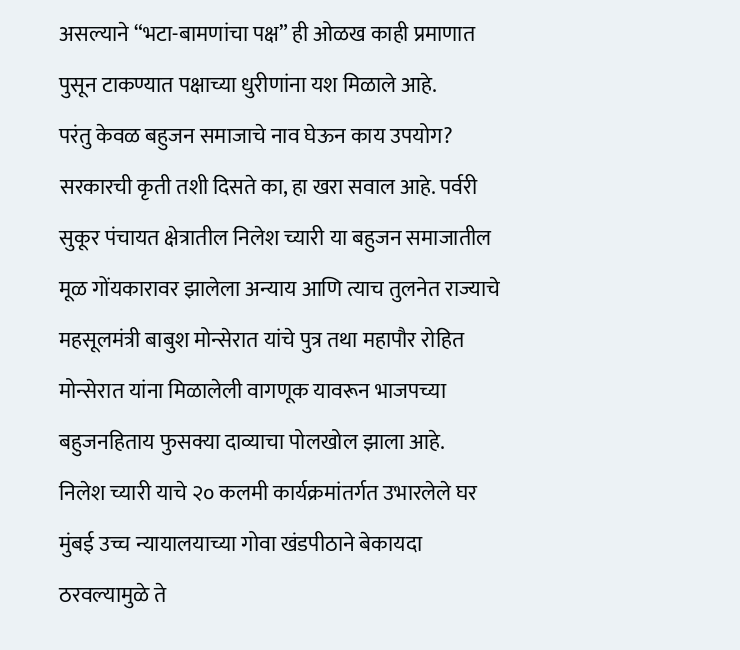असल्याने “भटा-बामणांचा पक्ष” ही ओळख काही प्रमाणात पुसून टाकण्यात पक्षाच्या धुरीणांना यश मिळाले आहे.
परंतु केवळ बहुजन समाजाचे नाव घेऊन काय उपयोग? सरकारची कृती तशी दिसते का, हा खरा सवाल आहे. पर्वरी सुकूर पंचायत क्षेत्रातील निलेश च्यारी या बहुजन समाजातील मूळ गोंयकारावर झालेला अन्याय आणि त्याच तुलनेत राज्याचे महसूलमंत्री बाबुश मोन्सेरात यांचे पुत्र तथा महापौर रोहित मोन्सेरात यांना मिळालेली वागणूक यावरून भाजपच्या बहुजनहिताय फुसक्या दाव्याचा पोलखोल झाला आहे.
निलेश च्यारी याचे २० कलमी कार्यक्रमांतर्गत उभारलेले घर मुंबई उच्च न्यायालयाच्या गोवा खंडपीठाने बेकायदा ठरवल्यामुळे ते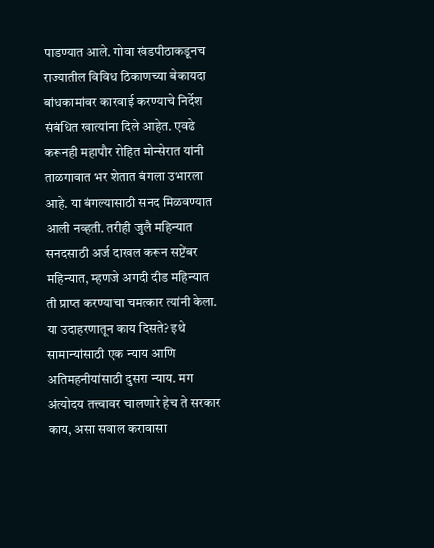पाडण्यात आले. गोवा खंडपीठाकडूनच राज्यातील विविध ठिकाणच्या बेकायदा बांधकामांवर कारवाई करण्याचे निर्देश संबंधित खात्यांना दिले आहेत. एवढे करूनही महापौर रोहित मोन्सेरात यांनी ताळगावात भर शेतात बंगला उभारला आहे. या बंगल्यासाठी सनद मिळवण्यात आली नव्हती. तरीही जुलै महिन्यात सनदसाठी अर्ज दाखल करून सप्टेंबर महिन्यात, म्हणजे अगदी दीड महिन्यात ती प्राप्त करण्याचा चमत्कार त्यांनी केला.
या उदाहरणातून काय दिसते? इथे सामान्यांसाठी एक न्याय आणि अतिमहनीयांसाठी दुसरा न्याय. मग अंत्योदय तत्त्वावर चालणारे हेच ते सरकार काय, असा सवाल करावासा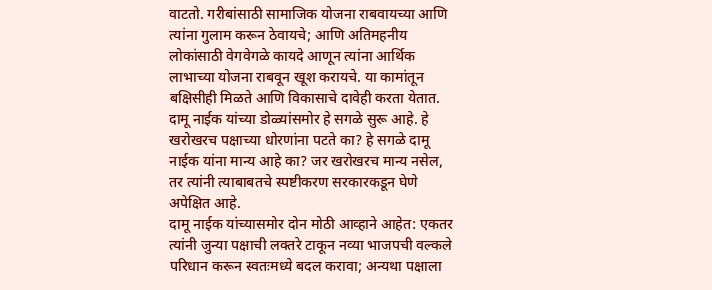वाटतो. गरीबांसाठी सामाजिक योजना राबवायच्या आणि त्यांना गुलाम करून ठेवायचे; आणि अतिमहनीय लोकांसाठी वेगवेगळे कायदे आणून त्यांना आर्थिक लाभाच्या योजना राबवून खूश करायचे. या कामांतून बक्षिसीही मिळते आणि विकासाचे दावेही करता येतात.
दामू नाईक यांच्या डोळ्यांसमोर हे सगळे सुरू आहे. हे खरोखरच पक्षाच्या धोरणांना पटते का? हे सगळे दामू नाईक यांना मान्य आहे का? जर खरोखरच मान्य नसेल, तर त्यांनी त्याबाबतचे स्पष्टीकरण सरकारकडून घेणे अपेक्षित आहे.
दामू नाईक यांच्यासमोर दोन मोठी आव्हाने आहेत: एकतर त्यांनी जुन्या पक्षाची लक्तरे टाकून नव्या भाजपची वल्कले परिधान करून स्वतःमध्ये बदल करावा; अन्यथा पक्षाला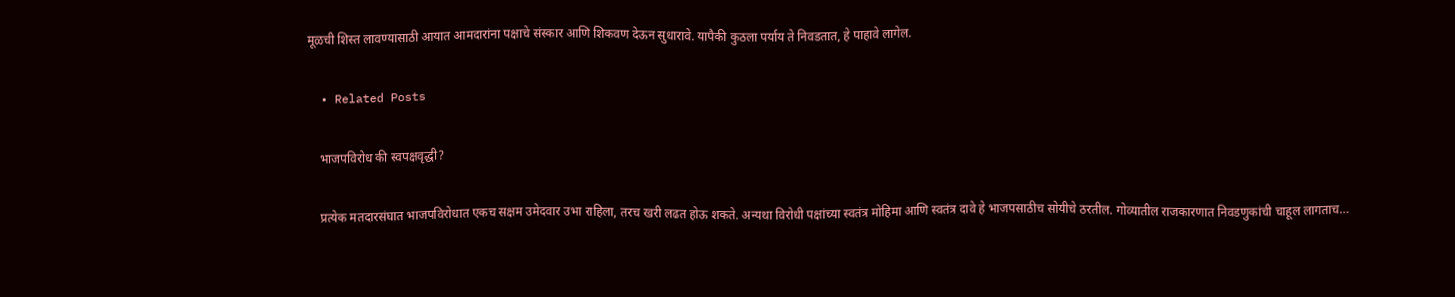मूळची शिस्त लावण्यासाठी आयात आमदारांना पक्षाचे संस्कार आणि शिकवण देऊन सुधारावे. यापैकी कुठला पर्याय ते निवडतात, हे पाहावे लागेल.

  • Related Posts

    भाजपविरोध की स्वपक्षवृद्धी?

    प्रत्येक मतदारसंघात भाजपविरोधात एकच सक्षम उमेदवार उभा राहिला, तरच खरी लढत होऊ शकते. अन्यथा विरोधी पक्षांच्या स्वतंत्र मोहिमा आणि स्वतंत्र दावे हे भाजपसाठीच सोयीचे ठरतील. गोव्यातील राजकारणात निवडणुकांची चाहूल लागताच…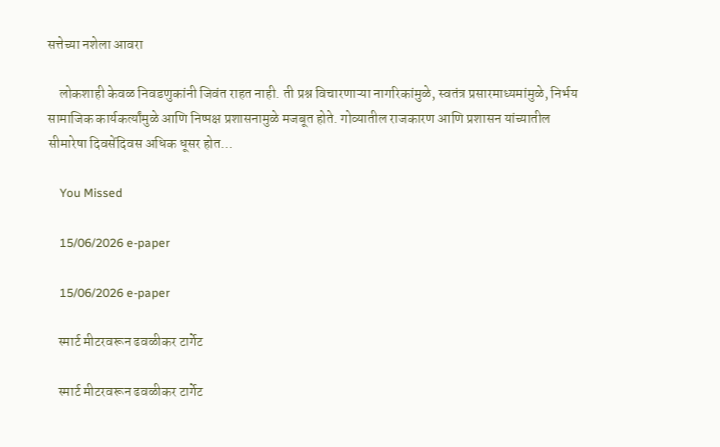सत्तेच्या नशेला आवरा

    लोकशाही केवळ निवडणुकांनी जिवंत राहत नाही. ती प्रश्न विचारणाऱ्या नागरिकांमुळे, स्वतंत्र प्रसारमाध्यमांमुळे, निर्भय सामाजिक कार्यकर्त्यांमुळे आणि निष्पक्ष प्रशासनामुळे मजबूत होते. गोव्यातील राजकारण आणि प्रशासन यांच्यातील सीमारेषा दिवसेंदिवस अधिक धूसर होत…

    You Missed

    15/06/2026 e-paper

    15/06/2026 e-paper

    स्मार्ट मीटरवरून ढवळीकर टार्गेट

    स्मार्ट मीटरवरून ढवळीकर टार्गेट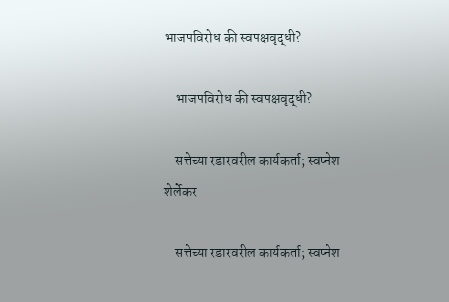भाजपविरोध की स्वपक्षवृद्धी?

    भाजपविरोध की स्वपक्षवृद्धी?

    सत्तेच्या रडारवरील कार्यकर्ता; स्वप्नेश शेर्लेकर

    सत्तेच्या रडारवरील कार्यकर्ता; स्वप्नेश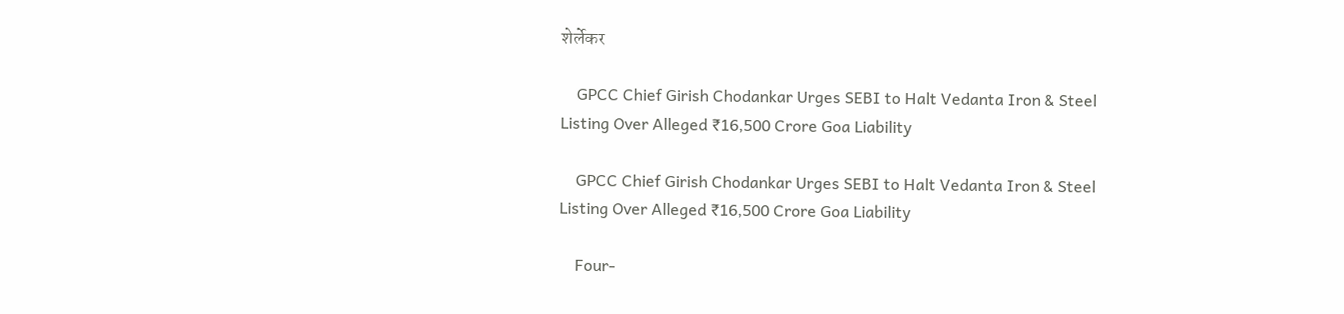शेर्लेकर

    GPCC Chief Girish Chodankar Urges SEBI to Halt Vedanta Iron & Steel Listing Over Alleged ₹16,500 Crore Goa Liability

    GPCC Chief Girish Chodankar Urges SEBI to Halt Vedanta Iron & Steel Listing Over Alleged ₹16,500 Crore Goa Liability

    Four-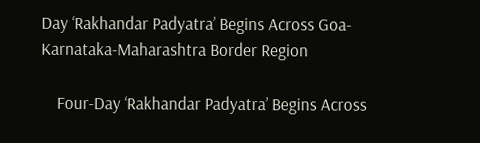Day ‘Rakhandar Padyatra’ Begins Across Goa-Karnataka-Maharashtra Border Region

    Four-Day ‘Rakhandar Padyatra’ Begins Across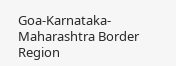Goa-Karnataka-Maharashtra Border Region